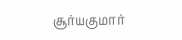சூர்யகுமார்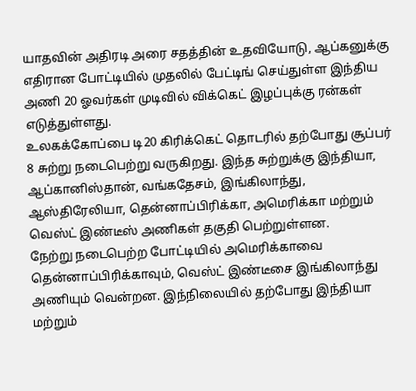யாதவின் அதிரடி அரை சதத்தின் உதவியோடு, ஆப்கனுக்கு எதிரான போட்டியில் முதலில் பேட்டிங் செய்துள்ள இந்திய அணி 20 ஓவர்கள் முடிவில் விக்கெட் இழப்புக்கு ரன்கள் எடுத்துள்ளது.
உலகக்கோப்பை டி20 கிரிக்கெட் தொடரில் தற்போது சூப்பர் 8 சுற்று நடைபெற்று வருகிறது. இந்த சுற்றுக்கு இந்தியா, ஆப்கானிஸ்தான், வங்கதேசம், இங்கிலாந்து, ஆஸ்திரேலியா, தென்னாப்பிரிக்கா, அமெரிக்கா மற்றும் வெஸ்ட் இண்டீஸ் அணிகள் தகுதி பெற்றுள்ளன.
நேற்று நடைபெற்ற போட்டியில் அமெரிக்காவை தென்னாப்பிரிக்காவும், வெஸ்ட் இண்டீசை இங்கிலாந்து அணியும் வென்றன. இந்நிலையில் தற்போது இந்தியா மற்றும்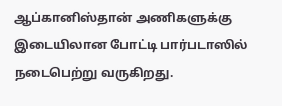ஆப்கானிஸ்தான் அணிகளுக்கு இடையிலான போட்டி பார்படாஸில் நடைபெற்று வருகிறது.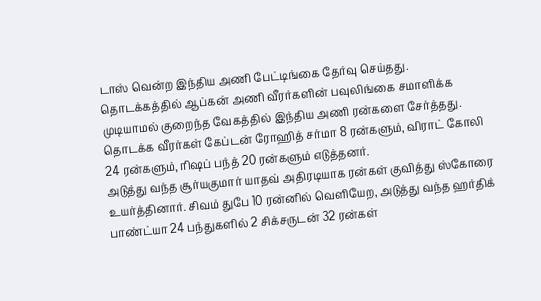டாஸ் வென்ற இந்திய அணி பேட்டிங்கை தேர்வு செய்தது. தொடக்கத்தில் ஆப்கன் அணி வீரர்களின் பவுலிங்கை சமாளிக்க முடியாமல் குறைந்த வேகத்தில் இந்திய அணி ரன்களை சேர்த்தது. தொடக்க வீரர்கள் கேப்டன் ரோஹித் சர்மா 8 ரன்களும், விராட் கோலி 24 ரன்களும், ரிஷப் பந்த் 20 ரன்களும் எடுத்தனர்.
அடுத்து வந்த சூர்யகுமார் யாதவ் அதிரடியாக ரன்கள் குவித்து ஸ்கோரை உயர்த்தினார். சிவம் துபே 10 ரன்னில் வெளியேற, அடுத்து வந்த ஹர்திக் பாண்ட்யா 24 பந்துகளில் 2 சிக்சருடன் 32 ரன்கள்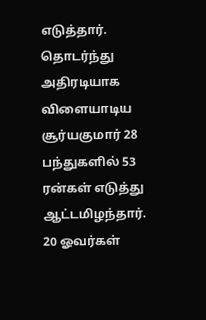எடுத்தார். தொடர்ந்து அதிரடியாக விளையாடிய சூர்யகுமார் 28 பந்துகளில் 53 ரன்கள் எடுத்து ஆட்டமிழந்தார்.
20 ஓவர்கள்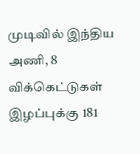முடிவில் இந்திய அணி, 8 விக்கெட்டுகள் இழப்புக்கு 181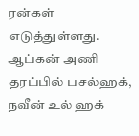ரன்கள் எடுத்துள்ளது. ஆப்கன் அணி தரப்பில் பசல்ஹக், நவீன் உல் ஹக்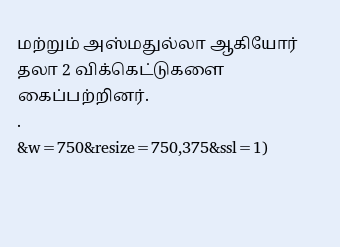மற்றும் அஸ்மதுல்லா ஆகியோர் தலா 2 விக்கெட்டுகளை கைப்பற்றினர்.
.
&w=750&resize=750,375&ssl=1)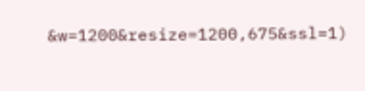&w=1200&resize=1200,675&ssl=1)